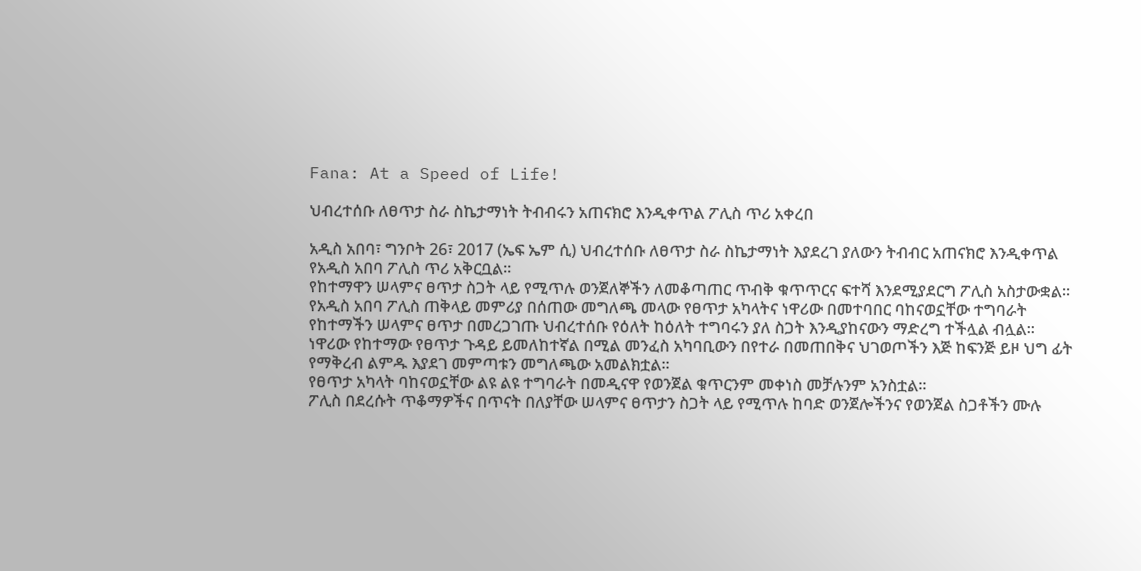Fana: At a Speed of Life!

ህብረተሰቡ ለፀጥታ ስራ ስኬታማነት ትብብሩን አጠናክሮ እንዲቀጥል ፖሊስ ጥሪ አቀረበ

አዲስ አበባ፣ ግንቦት 26፣ 2017 (ኤፍ ኤም ሲ) ህብረተሰቡ ለፀጥታ ስራ ስኬታማነት እያደረገ ያለውን ትብብር አጠናክሮ እንዲቀጥል የአዲስ አበባ ፖሊስ ጥሪ አቅርቧል፡፡
የከተማዋን ሠላምና ፀጥታ ስጋት ላይ የሚጥሉ ወንጀለኞችን ለመቆጣጠር ጥብቅ ቁጥጥርና ፍተሻ እንደሚያደርግ ፖሊስ አስታውቋል፡፡
የአዲስ አበባ ፖሊስ ጠቅላይ መምሪያ በሰጠው መግለጫ መላው የፀጥታ አካላትና ነዋሪው በመተባበር ባከናወኗቸው ተግባራት የከተማችን ሠላምና ፀጥታ በመረጋገጡ ህብረተሰቡ የዕለት ከዕለት ተግባሩን ያለ ስጋት እንዲያከናውን ማድረግ ተችሏል ብሏል፡፡
ነዋሪው የከተማው የፀጥታ ጉዳይ ይመለከተኛል በሚል መንፈስ አካባቢውን በየተራ በመጠበቅና ህገወጦችን እጅ ከፍንጅ ይዞ ህግ ፊት የማቅረብ ልምዱ እያደገ መምጣቱን መግለጫው አመልክቷል፡፡
የፀጥታ አካላት ባከናወኗቸው ልዩ ልዩ ተግባራት በመዲናዋ የወንጀል ቁጥርንም መቀነስ መቻሉንም አንስቷል፡፡
ፖሊስ በደረሱት ጥቆማዎችና በጥናት በለያቸው ሠላምና ፀጥታን ስጋት ላይ የሚጥሉ ከባድ ወንጀሎችንና የወንጀል ስጋቶችን ሙሉ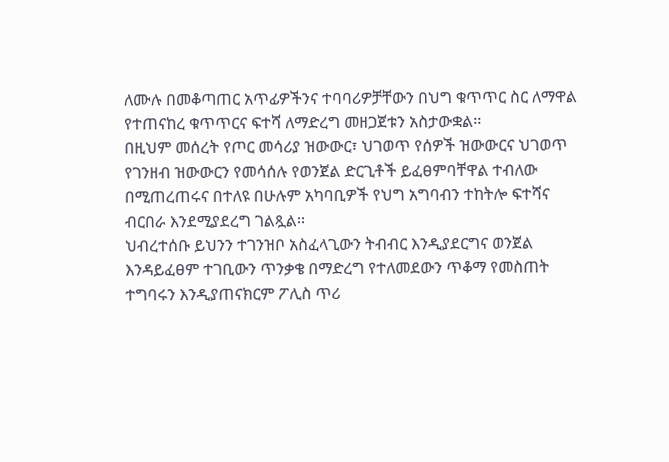ለሙሉ በመቆጣጠር አጥፊዎችንና ተባባሪዎቻቸውን በህግ ቁጥጥር ስር ለማዋል የተጠናከረ ቁጥጥርና ፍተሻ ለማድረግ መዘጋጀቱን አስታውቋል፡፡
በዚህም መሰረት የጦር መሳሪያ ዝውውር፣ ህገወጥ የሰዎች ዝውውርና ህገወጥ የገንዘብ ዝውውርን የመሳሰሉ የወንጀል ድርጊቶች ይፈፀምባቸዋል ተብለው በሚጠረጠሩና በተለዩ በሁሉም አካባቢዎች የህግ አግባብን ተከትሎ ፍተሻና ብርበራ እንደሚያደረግ ገልጿል፡፡
ህብረተሰቡ ይህንን ተገንዝቦ አስፈላጊውን ትብብር እንዲያደርግና ወንጀል እንዳይፈፀም ተገቢውን ጥንቃቄ በማድረግ የተለመደውን ጥቆማ የመስጠት ተግባሩን እንዲያጠናክርም ፖሊስ ጥሪ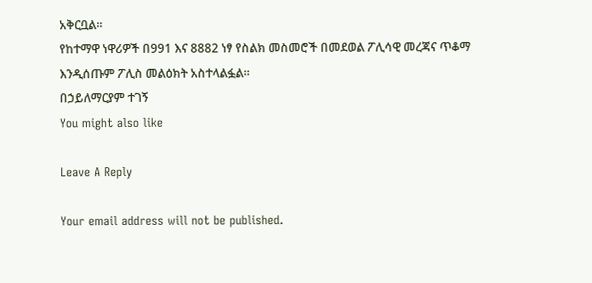አቅርቧል፡፡
የከተማዋ ነዋሪዎች በ991 እና 8882 ነፃ የስልክ መስመሮች በመደወል ፖሊሳዊ መረጃና ጥቆማ እንዲሰጡም ፖሊስ መልዕክት አስተላልፏል፡፡
በኃይለማርያም ተገኝ
You might also like

Leave A Reply

Your email address will not be published.